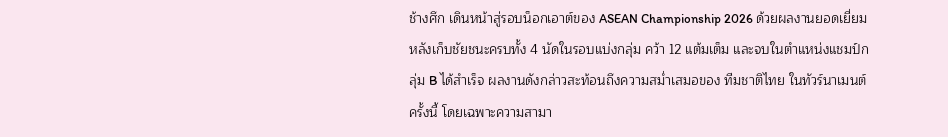ช้างศึก เดินหน้าสู่รอบน็อกเอาต์ของ ASEAN Championship 2026 ด้วยผลงานยอดเยี่ยม หลังเก็บชัยชนะครบทั้ง 4 นัดในรอบแบ่งกลุ่ม คว้า 12 แต้มเต็ม และจบในตำแหน่งแชมป์กลุ่ม B ได้สำเร็จ ผลงานดังกล่าวสะท้อนถึงความสม่ำเสมอของ ทีมชาติไทย ในทัวร์นาเมนต์ครั้งนี้ โดยเฉพาะความสามา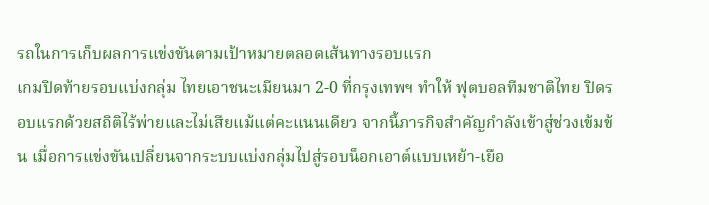รถในการเก็บผลการแข่งขันตามเป้าหมายตลอดเส้นทางรอบแรก
เกมปิดท้ายรอบแบ่งกลุ่ม ไทยเอาชนะเมียนมา 2-0 ที่กรุงเทพฯ ทำให้ ฟุตบอลทีมชาติไทย ปิดรอบแรกด้วยสถิติไร้พ่ายและไม่เสียแม้แต่คะแนนเดียว จากนี้ภารกิจสำคัญกำลังเข้าสู่ช่วงเข้มข้น เมื่อการแข่งขันเปลี่ยนจากระบบแบ่งกลุ่มไปสู่รอบน็อกเอาต์แบบเหย้า-เยือ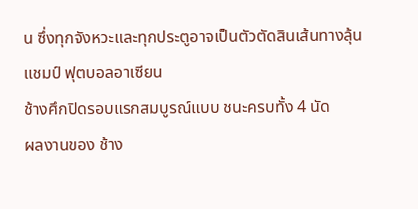น ซึ่งทุกจังหวะและทุกประตูอาจเป็นตัวตัดสินเส้นทางลุ้นแชมป์ ฟุตบอลอาเซียน
ช้างศึกปิดรอบแรกสมบูรณ์แบบ ชนะครบทั้ง 4 นัด
ผลงานของ ช้าง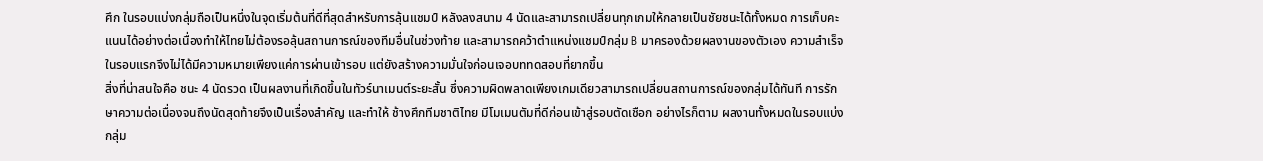ศึก ในรอบแบ่งกลุ่มถือเป็นหนึ่งในจุดเริ่มต้นที่ดีที่สุดสำหรับการลุ้นแชมป์ หลังลงสนาม 4 นัดและสามารถเปลี่ยนทุกเกมให้กลายเป็นชัยชนะได้ทั้งหมด การเก็บคะแนนได้อย่างต่อเนื่องทำให้ไทยไม่ต้องรอลุ้นสถานการณ์ของทีมอื่นในช่วงท้าย และสามารถคว้าตำแหน่งแชมป์กลุ่ม B มาครองด้วยผลงานของตัวเอง ความสำเร็จในรอบแรกจึงไม่ได้มีความหมายเพียงแค่การผ่านเข้ารอบ แต่ยังสร้างความมั่นใจก่อนเจอบททดสอบที่ยากขึ้น
สิ่งที่น่าสนใจคือ ชนะ 4 นัดรวด เป็นผลงานที่เกิดขึ้นในทัวร์นาเมนต์ระยะสั้น ซึ่งความผิดพลาดเพียงเกมเดียวสามารถเปลี่ยนสถานการณ์ของกลุ่มได้ทันที การรักษาความต่อเนื่องจนถึงนัดสุดท้ายจึงเป็นเรื่องสำคัญ และทำให้ ช้างศึกทีมชาติไทย มีโมเมนตัมที่ดีก่อนเข้าสู่รอบตัดเชือก อย่างไรก็ตาม ผลงานทั้งหมดในรอบแบ่งกลุ่ม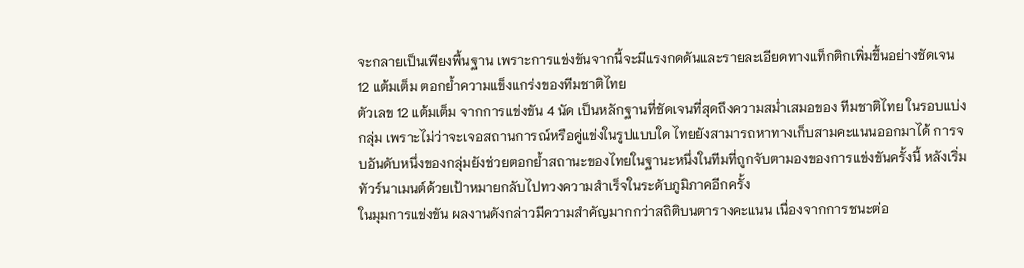จะกลายเป็นเพียงพื้นฐาน เพราะการแข่งขันจากนี้จะมีแรงกดดันและรายละเอียดทางแท็กติกเพิ่มขึ้นอย่างชัดเจน
12 แต้มเต็ม ตอกย้ำความแข็งแกร่งของทีมชาติไทย
ตัวเลข 12 แต้มเต็ม จากการแข่งขัน 4 นัด เป็นหลักฐานที่ชัดเจนที่สุดถึงความสม่ำเสมอของ ทีมชาติไทย ในรอบแบ่งกลุ่ม เพราะไม่ว่าจะเจอสถานการณ์หรือคู่แข่งในรูปแบบใด ไทยยังสามารถหาทางเก็บสามคะแนนออกมาได้ การจบอันดับหนึ่งของกลุ่มยังช่วยตอกย้ำสถานะของไทยในฐานะหนึ่งในทีมที่ถูกจับตามองของการแข่งขันครั้งนี้ หลังเริ่มทัวร์นาเมนต์ด้วยเป้าหมายกลับไปทวงความสำเร็จในระดับภูมิภาคอีกครั้ง
ในมุมการแข่งขัน ผลงานดังกล่าวมีความสำคัญมากกว่าสถิติบนตารางคะแนน เนื่องจากการชนะต่อ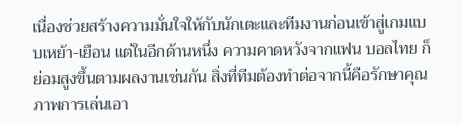เนื่องช่วยสร้างความมั่นใจให้กับนักเตะและทีมงานก่อนเข้าสู่เกมแบบเหย้า-เยือน แต่ในอีกด้านหนึ่ง ความคาดหวังจากแฟน บอลไทย ก็ย่อมสูงขึ้นตามผลงานเช่นกัน สิ่งที่ทีมต้องทำต่อจากนี้คือรักษาคุณภาพการเล่นเอา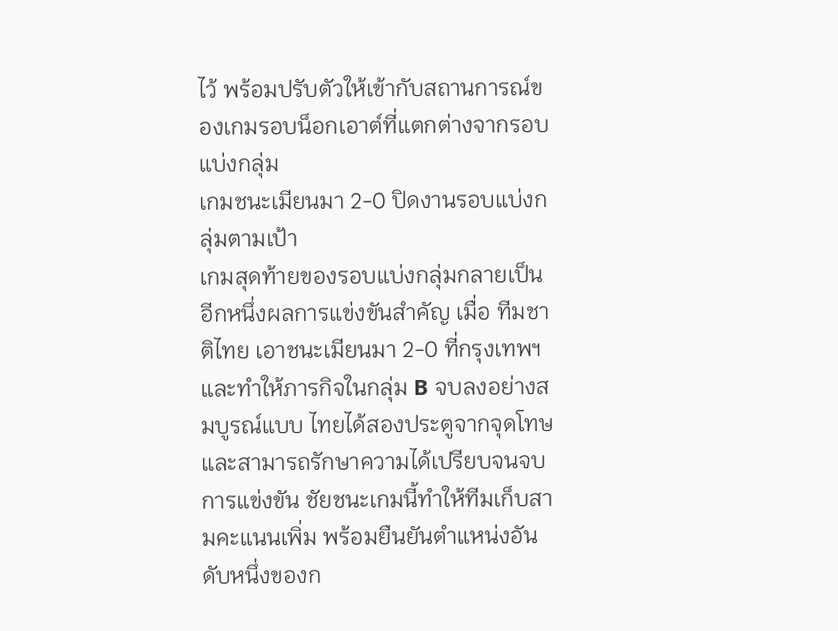ไว้ พร้อมปรับตัวให้เข้ากับสถานการณ์ของเกมรอบน็อกเอาต์ที่แตกต่างจากรอบแบ่งกลุ่ม
เกมชนะเมียนมา 2-0 ปิดงานรอบแบ่งกลุ่มตามเป้า
เกมสุดท้ายของรอบแบ่งกลุ่มกลายเป็นอีกหนึ่งผลการแข่งขันสำคัญ เมื่อ ทีมชาติไทย เอาชนะเมียนมา 2-0 ที่กรุงเทพฯ และทำให้ภารกิจในกลุ่ม B จบลงอย่างสมบูรณ์แบบ ไทยได้สองประตูจากจุดโทษ และสามารถรักษาความได้เปรียบจนจบการแข่งขัน ชัยชนะเกมนี้ทำให้ทีมเก็บสามคะแนนเพิ่ม พร้อมยืนยันตำแหน่งอันดับหนึ่งของก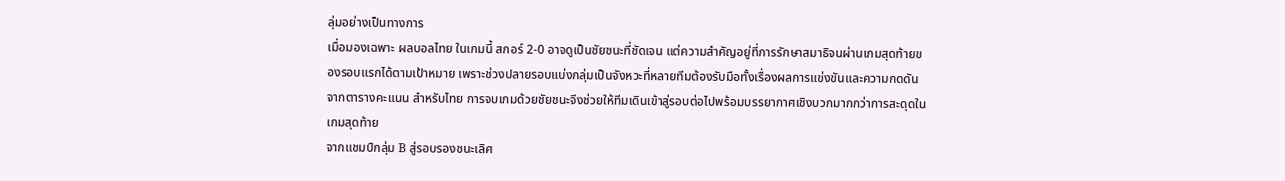ลุ่มอย่างเป็นทางการ
เมื่อมองเฉพาะ ผลบอลไทย ในเกมนี้ สกอร์ 2-0 อาจดูเป็นชัยชนะที่ชัดเจน แต่ความสำคัญอยู่ที่การรักษาสมาธิจนผ่านเกมสุดท้ายของรอบแรกได้ตามเป้าหมาย เพราะช่วงปลายรอบแบ่งกลุ่มเป็นจังหวะที่หลายทีมต้องรับมือทั้งเรื่องผลการแข่งขันและความกดดันจากตารางคะแนน สำหรับไทย การจบเกมด้วยชัยชนะจึงช่วยให้ทีมเดินเข้าสู่รอบต่อไปพร้อมบรรยากาศเชิงบวกมากกว่าการสะดุดในเกมสุดท้าย
จากแชมป์กลุ่ม B สู่รอบรองชนะเลิศ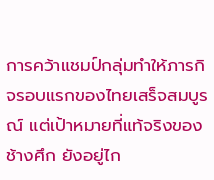การคว้าแชมป์กลุ่มทำให้ภารกิจรอบแรกของไทยเสร็จสมบูรณ์ แต่เป้าหมายที่แท้จริงของ ช้างศึก ยังอยู่ไก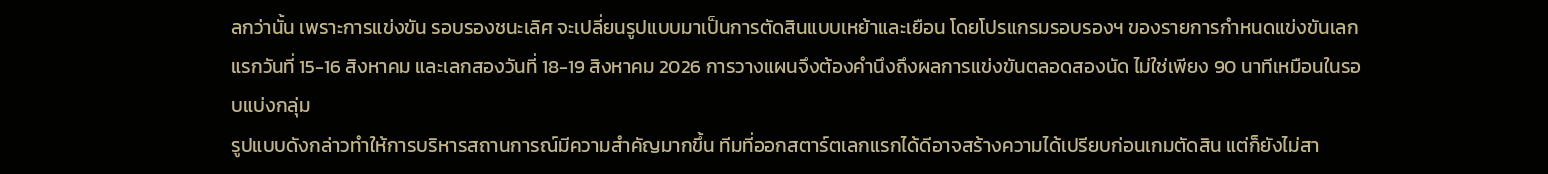ลกว่านั้น เพราะการแข่งขัน รอบรองชนะเลิศ จะเปลี่ยนรูปแบบมาเป็นการตัดสินแบบเหย้าและเยือน โดยโปรแกรมรอบรองฯ ของรายการกำหนดแข่งขันเลกแรกวันที่ 15-16 สิงหาคม และเลกสองวันที่ 18-19 สิงหาคม 2026 การวางแผนจึงต้องคำนึงถึงผลการแข่งขันตลอดสองนัด ไม่ใช่เพียง 90 นาทีเหมือนในรอบแบ่งกลุ่ม
รูปแบบดังกล่าวทำให้การบริหารสถานการณ์มีความสำคัญมากขึ้น ทีมที่ออกสตาร์ตเลกแรกได้ดีอาจสร้างความได้เปรียบก่อนเกมตัดสิน แต่ก็ยังไม่สา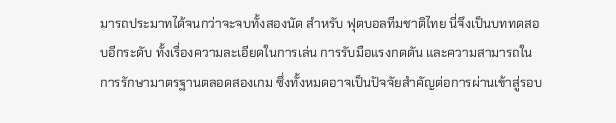มารถประมาทได้จนกว่าจะจบทั้งสองนัด สำหรับ ฟุตบอลทีมชาติไทย นี่จึงเป็นบททดสอบอีกระดับ ทั้งเรื่องความละเอียดในการเล่น การรับมือแรงกดดัน และความสามารถในการรักษามาตรฐานตลอดสองเกม ซึ่งทั้งหมดอาจเป็นปัจจัยสำคัญต่อการผ่านเข้าสู่รอบ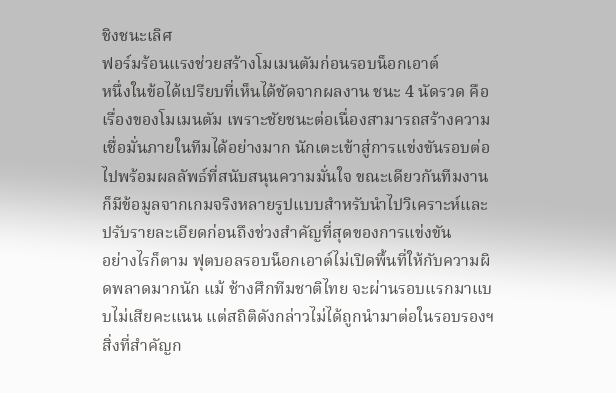ชิงชนะเลิศ
ฟอร์มร้อนแรงช่วยสร้างโมเมนตัมก่อนรอบน็อกเอาต์
หนึ่งในข้อได้เปรียบที่เห็นได้ชัดจากผลงาน ชนะ 4 นัดรวด คือเรื่องของโมเมนตัม เพราะชัยชนะต่อเนื่องสามารถสร้างความเชื่อมั่นภายในทีมได้อย่างมาก นักเตะเข้าสู่การแข่งขันรอบต่อไปพร้อมผลลัพธ์ที่สนับสนุนความมั่นใจ ขณะเดียวกันทีมงานก็มีข้อมูลจากเกมจริงหลายรูปแบบสำหรับนำไปวิเคราะห์และปรับรายละเอียดก่อนถึงช่วงสำคัญที่สุดของการแข่งขัน
อย่างไรก็ตาม ฟุตบอลรอบน็อกเอาต์ไม่เปิดพื้นที่ให้กับความผิดพลาดมากนัก แม้ ช้างศึกทีมชาติไทย จะผ่านรอบแรกมาแบบไม่เสียคะแนน แต่สถิติดังกล่าวไม่ได้ถูกนำมาต่อในรอบรองฯ สิ่งที่สำคัญก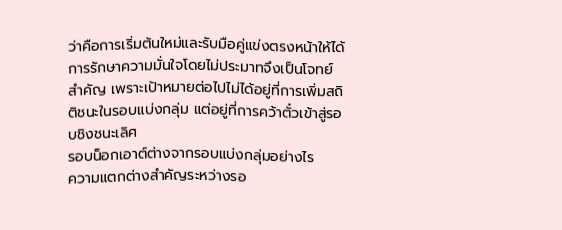ว่าคือการเริ่มต้นใหม่และรับมือคู่แข่งตรงหน้าให้ได้ การรักษาความมั่นใจโดยไม่ประมาทจึงเป็นโจทย์สำคัญ เพราะเป้าหมายต่อไปไม่ได้อยู่ที่การเพิ่มสถิติชนะในรอบแบ่งกลุ่ม แต่อยู่ที่การคว้าตั๋วเข้าสู่รอบชิงชนะเลิศ
รอบน็อกเอาต์ต่างจากรอบแบ่งกลุ่มอย่างไร
ความแตกต่างสำคัญระหว่างรอ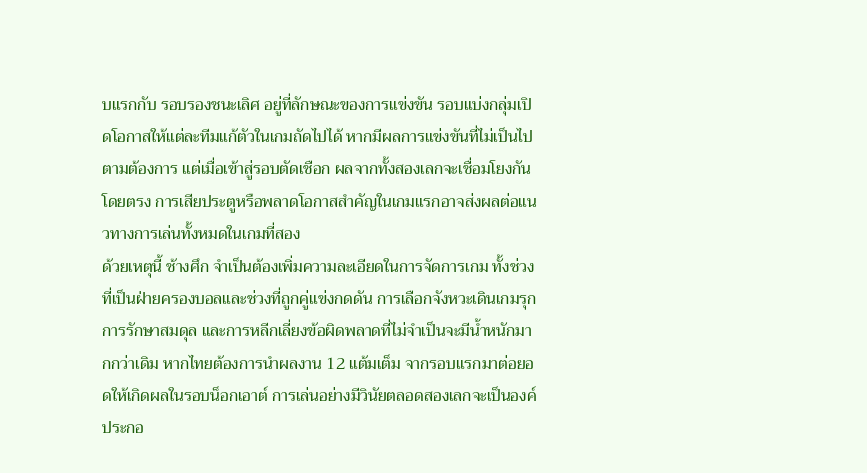บแรกกับ รอบรองชนะเลิศ อยู่ที่ลักษณะของการแข่งขัน รอบแบ่งกลุ่มเปิดโอกาสให้แต่ละทีมแก้ตัวในเกมถัดไปได้ หากมีผลการแข่งขันที่ไม่เป็นไปตามต้องการ แต่เมื่อเข้าสู่รอบตัดเชือก ผลจากทั้งสองเลกจะเชื่อมโยงกันโดยตรง การเสียประตูหรือพลาดโอกาสสำคัญในเกมแรกอาจส่งผลต่อแนวทางการเล่นทั้งหมดในเกมที่สอง
ด้วยเหตุนี้ ช้างศึก จำเป็นต้องเพิ่มความละเอียดในการจัดการเกม ทั้งช่วงที่เป็นฝ่ายครองบอลและช่วงที่ถูกคู่แข่งกดดัน การเลือกจังหวะเดินเกมรุก การรักษาสมดุล และการหลีกเลี่ยงข้อผิดพลาดที่ไม่จำเป็นจะมีน้ำหนักมากกว่าเดิม หากไทยต้องการนำผลงาน 12 แต้มเต็ม จากรอบแรกมาต่อยอดให้เกิดผลในรอบน็อกเอาต์ การเล่นอย่างมีวินัยตลอดสองเลกจะเป็นองค์ประกอ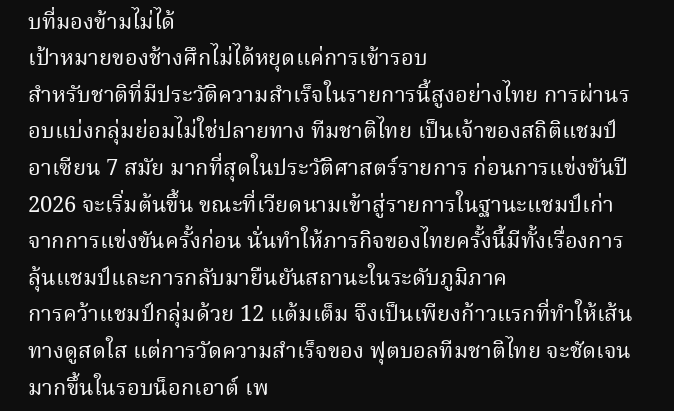บที่มองข้ามไม่ได้
เป้าหมายของช้างศึกไม่ได้หยุดแค่การเข้ารอบ
สำหรับชาติที่มีประวัติความสำเร็จในรายการนี้สูงอย่างไทย การผ่านรอบแบ่งกลุ่มย่อมไม่ใช่ปลายทาง ทีมชาติไทย เป็นเจ้าของสถิติแชมป์อาเซียน 7 สมัย มากที่สุดในประวัติศาสตร์รายการ ก่อนการแข่งขันปี 2026 จะเริ่มต้นขึ้น ขณะที่เวียดนามเข้าสู่รายการในฐานะแชมป์เก่าจากการแข่งขันครั้งก่อน นั่นทำให้ภารกิจของไทยครั้งนี้มีทั้งเรื่องการลุ้นแชมป์และการกลับมายืนยันสถานะในระดับภูมิภาค
การคว้าแชมป์กลุ่มด้วย 12 แต้มเต็ม จึงเป็นเพียงก้าวแรกที่ทำให้เส้นทางดูสดใส แต่การวัดความสำเร็จของ ฟุตบอลทีมชาติไทย จะชัดเจนมากขึ้นในรอบน็อกเอาต์ เพ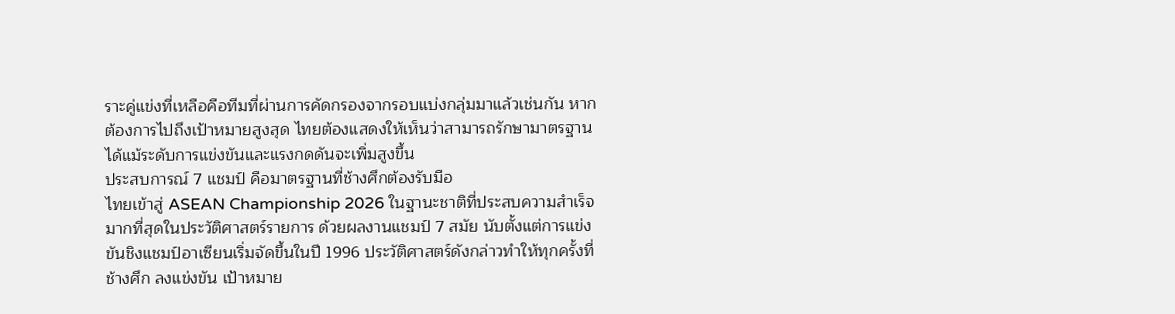ราะคู่แข่งที่เหลือคือทีมที่ผ่านการคัดกรองจากรอบแบ่งกลุ่มมาแล้วเช่นกัน หากต้องการไปถึงเป้าหมายสูงสุด ไทยต้องแสดงให้เห็นว่าสามารถรักษามาตรฐานได้แม้ระดับการแข่งขันและแรงกดดันจะเพิ่มสูงขึ้น
ประสบการณ์ 7 แชมป์ คือมาตรฐานที่ช้างศึกต้องรับมือ
ไทยเข้าสู่ ASEAN Championship 2026 ในฐานะชาติที่ประสบความสำเร็จมากที่สุดในประวัติศาสตร์รายการ ด้วยผลงานแชมป์ 7 สมัย นับตั้งแต่การแข่งขันชิงแชมป์อาเซียนเริ่มจัดขึ้นในปี 1996 ประวัติศาสตร์ดังกล่าวทำให้ทุกครั้งที่ ช้างศึก ลงแข่งขัน เป้าหมาย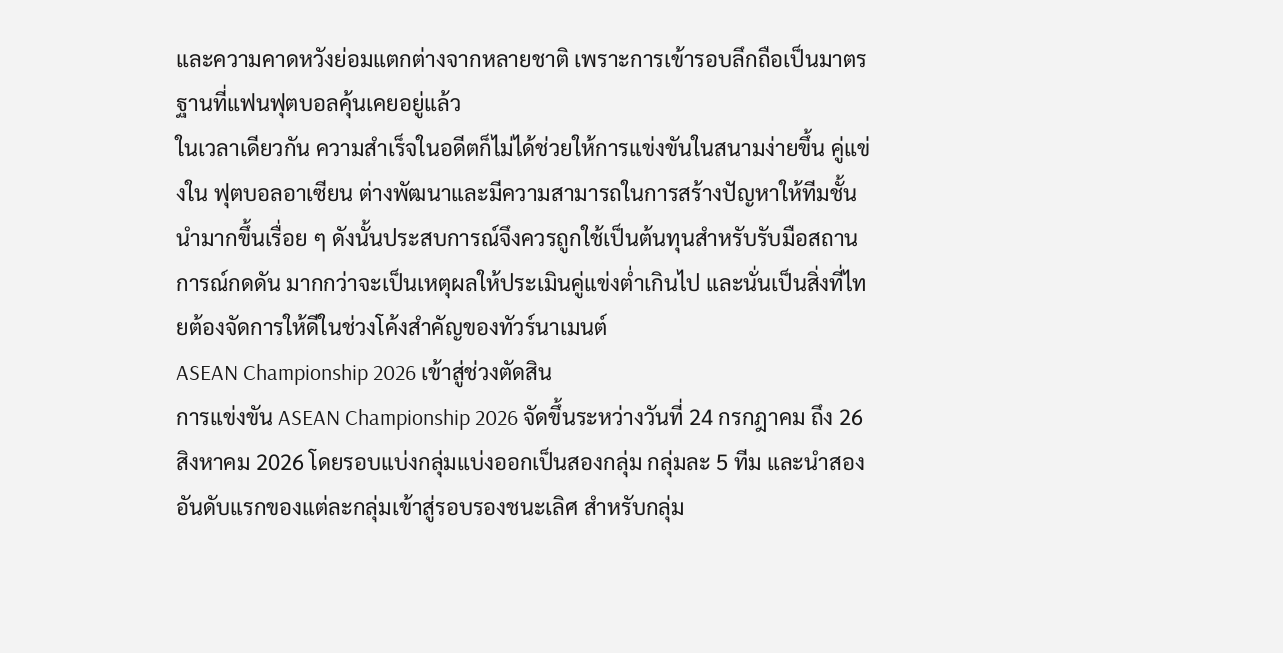และความคาดหวังย่อมแตกต่างจากหลายชาติ เพราะการเข้ารอบลึกถือเป็นมาตรฐานที่แฟนฟุตบอลคุ้นเคยอยู่แล้ว
ในเวลาเดียวกัน ความสำเร็จในอดีตก็ไม่ได้ช่วยให้การแข่งขันในสนามง่ายขึ้น คู่แข่งใน ฟุตบอลอาเซียน ต่างพัฒนาและมีความสามารถในการสร้างปัญหาให้ทีมชั้นนำมากขึ้นเรื่อย ๆ ดังนั้นประสบการณ์จึงควรถูกใช้เป็นต้นทุนสำหรับรับมือสถานการณ์กดดัน มากกว่าจะเป็นเหตุผลให้ประเมินคู่แข่งต่ำเกินไป และนั่นเป็นสิ่งที่ไทยต้องจัดการให้ดีในช่วงโค้งสำคัญของทัวร์นาเมนต์
ASEAN Championship 2026 เข้าสู่ช่วงตัดสิน
การแข่งขัน ASEAN Championship 2026 จัดขึ้นระหว่างวันที่ 24 กรกฎาคม ถึง 26 สิงหาคม 2026 โดยรอบแบ่งกลุ่มแบ่งออกเป็นสองกลุ่ม กลุ่มละ 5 ทีม และนำสองอันดับแรกของแต่ละกลุ่มเข้าสู่รอบรองชนะเลิศ สำหรับกลุ่ม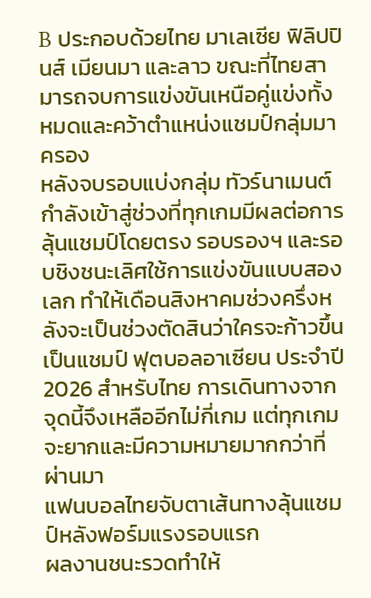B ประกอบด้วยไทย มาเลเซีย ฟิลิปปินส์ เมียนมา และลาว ขณะที่ไทยสามารถจบการแข่งขันเหนือคู่แข่งทั้งหมดและคว้าตำแหน่งแชมป์กลุ่มมาครอง
หลังจบรอบแบ่งกลุ่ม ทัวร์นาเมนต์กำลังเข้าสู่ช่วงที่ทุกเกมมีผลต่อการลุ้นแชมป์โดยตรง รอบรองฯ และรอบชิงชนะเลิศใช้การแข่งขันแบบสองเลก ทำให้เดือนสิงหาคมช่วงครึ่งหลังจะเป็นช่วงตัดสินว่าใครจะก้าวขึ้นเป็นแชมป์ ฟุตบอลอาเซียน ประจำปี 2026 สำหรับไทย การเดินทางจากจุดนี้จึงเหลืออีกไม่กี่เกม แต่ทุกเกมจะยากและมีความหมายมากกว่าที่ผ่านมา
แฟนบอลไทยจับตาเส้นทางลุ้นแชมป์หลังฟอร์มแรงรอบแรก
ผลงานชนะรวดทำให้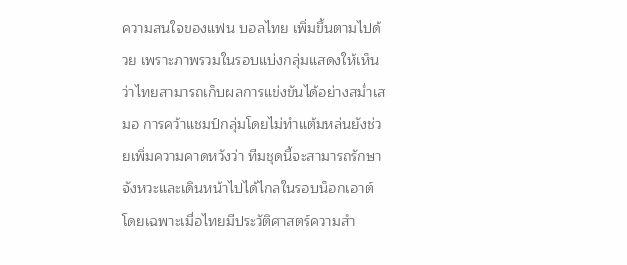ความสนใจของแฟน บอลไทย เพิ่มขึ้นตามไปด้วย เพราะภาพรวมในรอบแบ่งกลุ่มแสดงให้เห็นว่าไทยสามารถเก็บผลการแข่งขันได้อย่างสม่ำเสมอ การคว้าแชมป์กลุ่มโดยไม่ทำแต้มหล่นยังช่วยเพิ่มความคาดหวังว่า ทีมชุดนี้จะสามารถรักษาจังหวะและเดินหน้าไปได้ไกลในรอบน็อกเอาต์ โดยเฉพาะเมื่อไทยมีประวัติศาสตร์ความสำ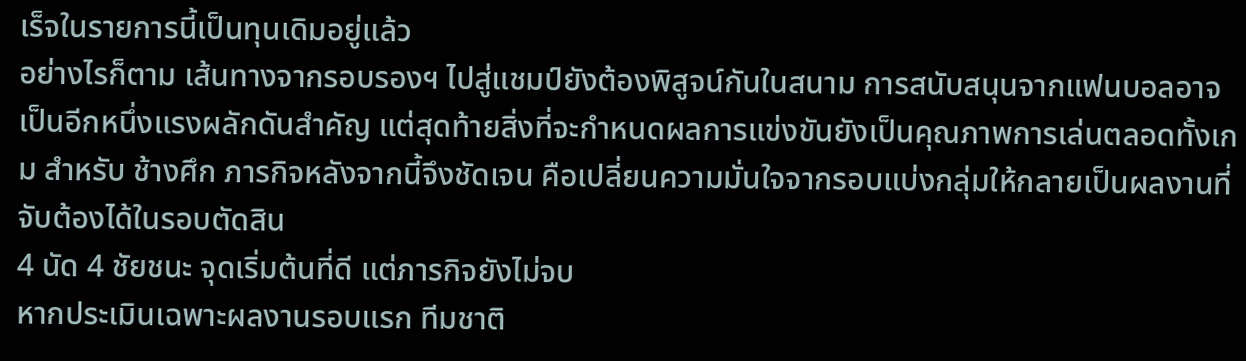เร็จในรายการนี้เป็นทุนเดิมอยู่แล้ว
อย่างไรก็ตาม เส้นทางจากรอบรองฯ ไปสู่แชมป์ยังต้องพิสูจน์กันในสนาม การสนับสนุนจากแฟนบอลอาจเป็นอีกหนึ่งแรงผลักดันสำคัญ แต่สุดท้ายสิ่งที่จะกำหนดผลการแข่งขันยังเป็นคุณภาพการเล่นตลอดทั้งเกม สำหรับ ช้างศึก ภารกิจหลังจากนี้จึงชัดเจน คือเปลี่ยนความมั่นใจจากรอบแบ่งกลุ่มให้กลายเป็นผลงานที่จับต้องได้ในรอบตัดสิน
4 นัด 4 ชัยชนะ จุดเริ่มต้นที่ดี แต่ภารกิจยังไม่จบ
หากประเมินเฉพาะผลงานรอบแรก ทีมชาติ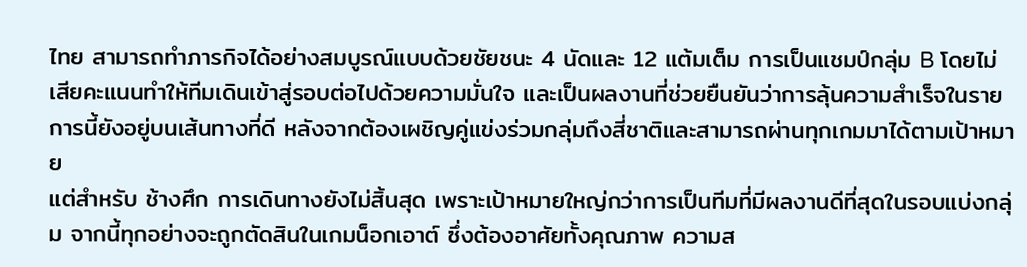ไทย สามารถทำภารกิจได้อย่างสมบูรณ์แบบด้วยชัยชนะ 4 นัดและ 12 แต้มเต็ม การเป็นแชมป์กลุ่ม B โดยไม่เสียคะแนนทำให้ทีมเดินเข้าสู่รอบต่อไปด้วยความมั่นใจ และเป็นผลงานที่ช่วยยืนยันว่าการลุ้นความสำเร็จในรายการนี้ยังอยู่บนเส้นทางที่ดี หลังจากต้องเผชิญคู่แข่งร่วมกลุ่มถึงสี่ชาติและสามารถผ่านทุกเกมมาได้ตามเป้าหมาย
แต่สำหรับ ช้างศึก การเดินทางยังไม่สิ้นสุด เพราะเป้าหมายใหญ่กว่าการเป็นทีมที่มีผลงานดีที่สุดในรอบแบ่งกลุ่ม จากนี้ทุกอย่างจะถูกตัดสินในเกมน็อกเอาต์ ซึ่งต้องอาศัยทั้งคุณภาพ ความส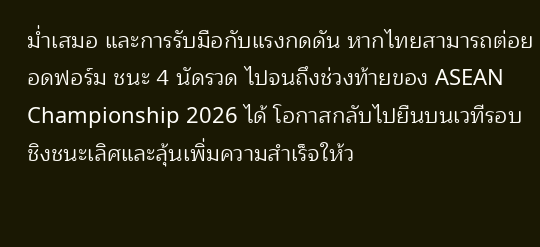ม่ำเสมอ และการรับมือกับแรงกดดัน หากไทยสามารถต่อยอดฟอร์ม ชนะ 4 นัดรวด ไปจนถึงช่วงท้ายของ ASEAN Championship 2026 ได้ โอกาสกลับไปยืนบนเวทีรอบชิงชนะเลิศและลุ้นเพิ่มความสำเร็จให้ว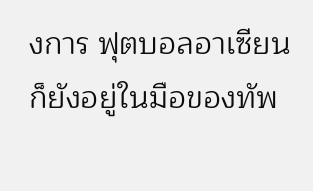งการ ฟุตบอลอาเซียน ก็ยังอยู่ในมือของทัพ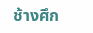ช้างศึก